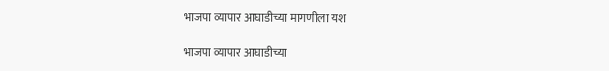भाजपा व्यापार आघाडीच्या मागणीला यश

भाजपा व्यापार आघाडीच्या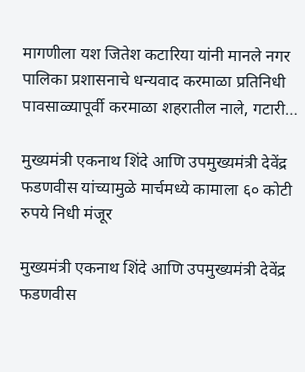मागणीला यश जितेश कटारिया यांनी मानले नगर पालिका प्रशासनाचे धन्यवाद करमाळा प्रतिनिधी पावसाळ्यापूर्वी करमाळा शहरातील नाले, गटारी…

मुख्यमंत्री एकनाथ शिंदे आणि उपमुख्यमंत्री देवेंद्र फडणवीस यांच्यामुळे मार्चमध्ये कामाला ६० कोटी रुपये निधी मंजूर

मुख्यमंत्री एकनाथ शिंदे आणि उपमुख्यमंत्री देवेंद्र फडणवीस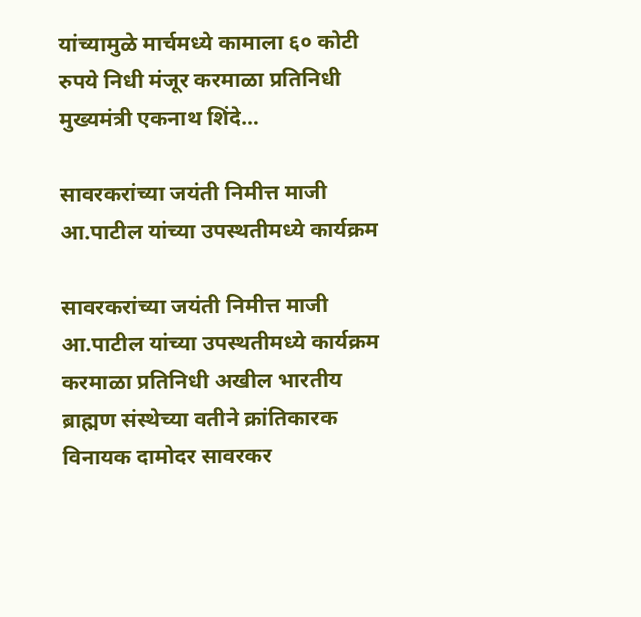यांच्यामुळे मार्चमध्ये कामाला ६० कोटी रुपये निधी मंजूर करमाळा प्रतिनिधी मुख्यमंत्री एकनाथ शिंदे…

सावरकरांच्या जयंती निमीत्त माजी आ.पाटील यांच्या उपस्थतीमध्ये कार्यक्रम

सावरकरांच्या जयंती निमीत्त माजी आ.पाटील यांच्या उपस्थतीमध्ये कार्यक्रम करमाळा प्रतिनिधी अखील भारतीय ब्राह्मण संस्थेच्या वतीने क्रांतिकारक विनायक दामोदर सावरकर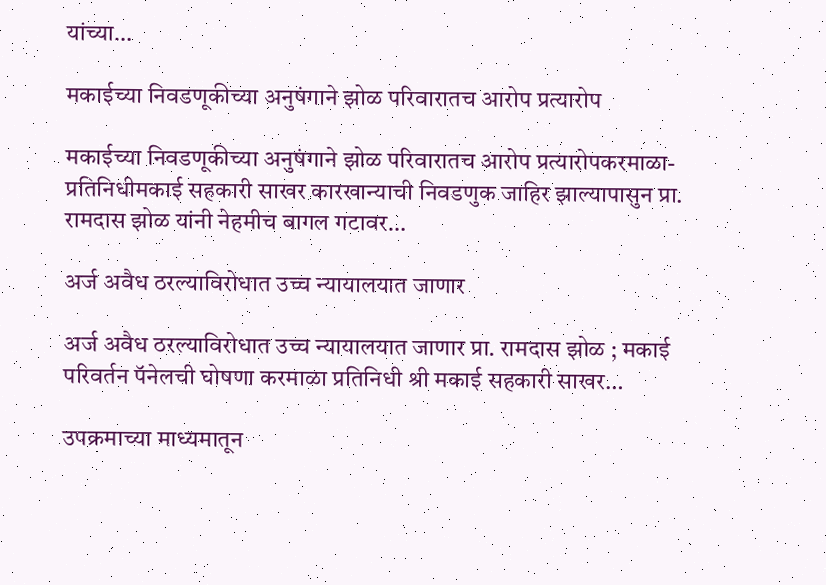यांच्या…

मकाईच्या निवडणूकीच्या अनुषंगाने झोळ परिवारातच आरोप प्रत्यारोप

मकाईच्या निवडणूकीच्या अनुषंगाने झोळ परिवारातच आरोप प्रत्यारोपकरमाळा-प्रतिनिधीमकाई सहकारी साखर कारखान्याची निवडणुक जाहिर झाल्यापासुन प्रा. रामदास झोळ यांनी नेहमीच बागल गटावर…

अर्ज अवैध ठरल्याविरोधात उच्च न्यायालयात जाणार

अर्ज अवैध ठरल्याविरोधात उच्च न्यायालयात जाणार प्रा. रामदास झोळ ; मकाई परिवर्तन पॅनेलची घोषणा करमाळा प्रतिनिधी श्री मकाई सहकारी साखर…

उपक्रमाच्या माध्यमातून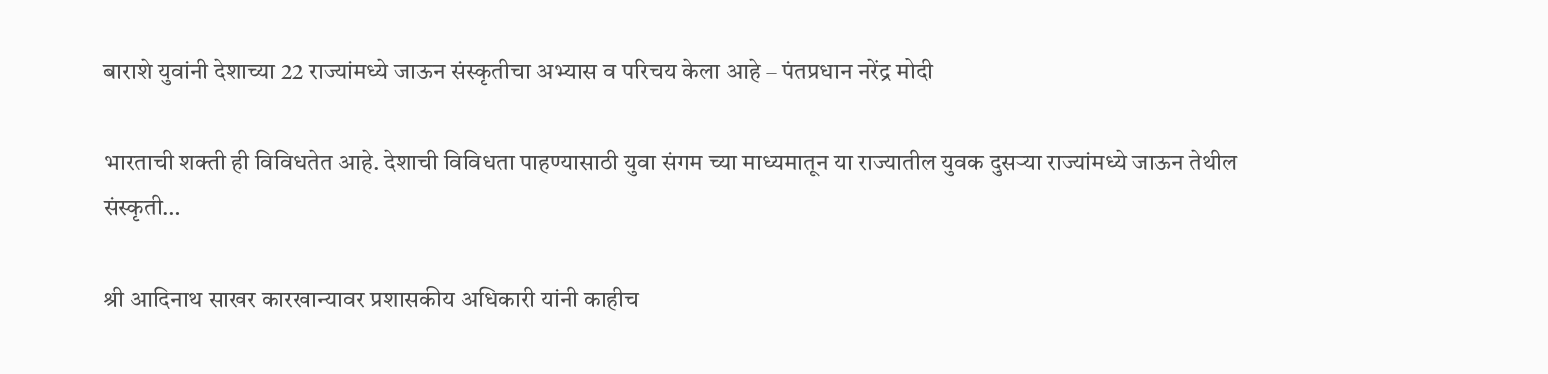बाराशे युवांनी देशाच्या 22 राज्यांमध्ये जाऊन संस्कृतीचा अभ्यास व परिचय केला आहे – पंतप्रधान नरेंद्र मोदी

भारताची शक्ती ही विविधतेत आहे. देशाची विविधता पाहण्यासाठी युवा संगम च्या माध्यमातून या राज्यातील युवक दुसऱ्या राज्यांमध्ये जाऊन तेथील संस्कृती…

श्री आदिनाथ साखर कारखान्यावर प्रशासकीय अधिकारी यांनी काहीच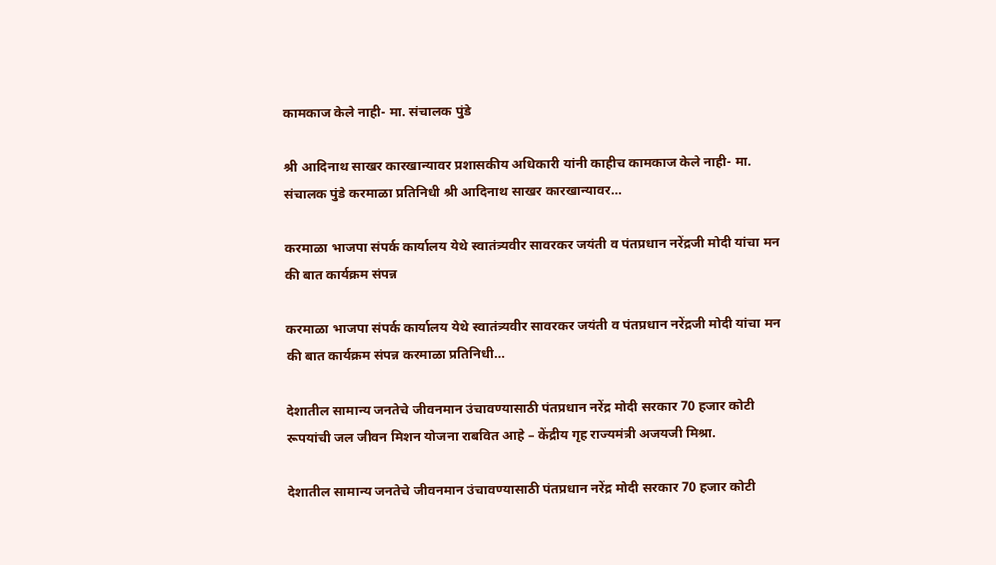कामकाज केले नाही- मा. संचालक पुंडे

श्री आदिनाथ साखर कारखान्यावर प्रशासकीय अधिकारी यांनी काहीच कामकाज केले नाही- मा. संचालक पुंडे करमाळा प्रतिनिधी श्री आदिनाथ साखर कारखान्यावर…

करमाळा भाजपा संपर्क कार्यालय येथे स्वातंत्र्यवीर सावरकर जयंती व पंतप्रधान नरेंद्रजी मोदी यांचा मन की बात कार्यक्रम संपन्न

करमाळा भाजपा संपर्क कार्यालय येथे स्वातंत्र्यवीर सावरकर जयंती व पंतप्रधान नरेंद्रजी मोदी यांचा मन की बात कार्यक्रम संपन्न करमाळा प्रतिनिधी…

देशातील सामान्य जनतेचे जीवनमान उंचावण्यासाठी पंतप्रधान नरेंद्र मोदी सरकार 70 हजार कोटी रूपयांची जल जीवन मिशन योजना राबवित आहे – केंद्रीय गृह राज्यमंत्री अजयजी मिश्रा.

देशातील सामान्य जनतेचे जीवनमान उंचावण्यासाठी पंतप्रधान नरेंद्र मोदी सरकार 70 हजार कोटी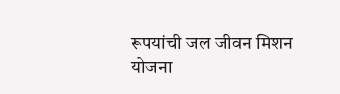रूपयांची जल जीवन मिशन योजना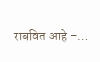राबवित आहे –…